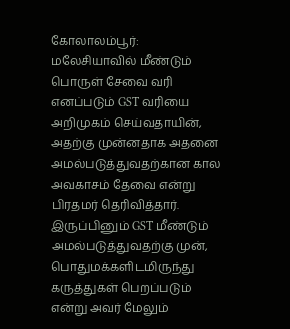கோலாலம்பூர்:
மலேசியாவில் மீண்டும் பொருள் சேவை வரி எனப்படும் GST வரியை அறிமுகம் செய்வதாயின், அதற்கு முன்னதாக அதனை அமல்படுத்துவதற்கான கால அவகாசம் தேவை என்று பிரதமர் தெரிவித்தார்.
இருப்பினும் GST மீண்டும் அமல்படுத்துவதற்கு முன், பொதுமக்களிடமிருந்து கருத்துகள் பெறப்படும் என்று அவர் மேலும்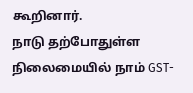கூறினார்.
நாடு தற்போதுள்ள நிலைமையில் நாம் GST-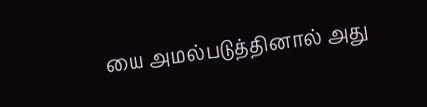யை அமல்படுத்தினால் அது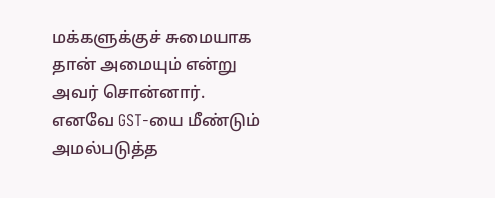மக்களுக்குச் சுமையாக தான் அமையும் என்று அவர் சொன்னார்.
எனவே GST-யை மீண்டும் அமல்படுத்த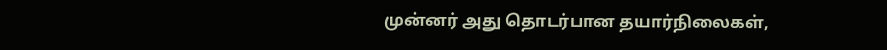முன்னர் அது தொடர்பான தயார்நிலைகள்,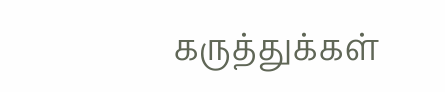கருத்துக்கள்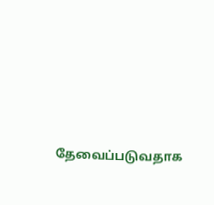தேவைப்படுவதாக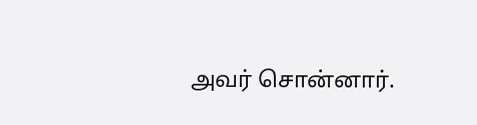அவர் சொன்னார்.